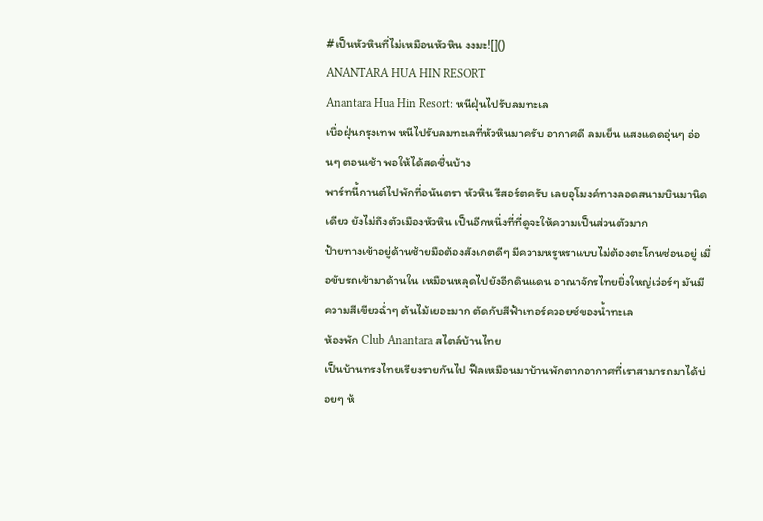#เป็นหัวหินที่ไม่เหมือนหัวหิน งงมะ![]()
ANANTARA HUA HIN RESORT
Anantara Hua Hin Resort: หนีฝุ่นไปรับลมทะเล
เบื่อฝุ่นกรุงเทพ หนีไปรับลมทะเลที่หัวหินมาครับ อากาศดี ลมเย็น แสงแดดอุ่นๆ อ่อนๆ ตอนเช้า พอให้ได้สดชื่นบ้าง
พาร์ทนี้กานต์ไปพักที่อนันตรา หัวหิน รีสอร์ตครับ เลยอุโมงค์ทางลอดสนามบินมานิดเดียว ยังไม่ถึงตัวเมืองหัวหิน เป็นอีกหนึ่งที่ที่ดูจะให้ความเป็นส่วนตัวมาก
ป้ายทางเข้าอยู่ด้านซ้ายมือต้องสังเกตดีๆ มีความหรูหราแบบไม่ต้องตะโกนซ่อนอยู่ เมื่อขับรถเข้ามาด้านใน เหมือนหลุดไปยังอีกดินแดน อาณาจักรไทยยิ่งใหญ่เว่อร์ๆ มันมีความสีเขียวฉ่ำๆ ต้นไม้เยอะมาก ตัดกับสีฟ้าเทอร์ควอยซ์ของน้ำทะเล
ห้องพัก Club Anantara สไตล์บ้านไทย
เป็นบ้านทรงไทยเรียงรายกันไป ฟีลเหมือนมาบ้านพักตากอากาศที่เราสามารถมาได้บ่อยๆ ห้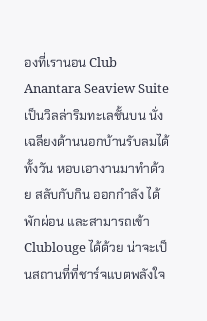องที่เรานอน Club Anantara Seaview Suite เป็นวิลล่าริมทะเลชั้นบน นั่งเฉลียงด้านนอกบ้านรับลมได้ทั้งวัน หอบเอางานมาทำด้วย สลับกับกิน ออกกำลัง ได้พักผ่อน และสามารถเข้า Clublouge ได้ด้วย น่าจะเป็นสถานที่ที่ชาร์จแบตพลังใจ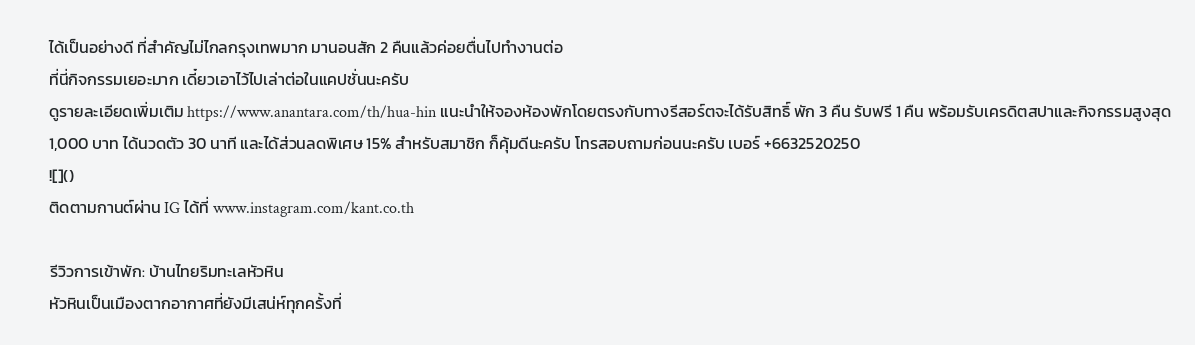ได้เป็นอย่างดี ที่สำคัญไม่ไกลกรุงเทพมาก มานอนสัก 2 คืนแล้วค่อยตื่นไปทำงานต่อ
ที่นี่กิจกรรมเยอะมาก เดี๋ยวเอาไว้ไปเล่าต่อในแคปชั่นนะครับ
ดูรายละเอียดเพิ่มเติม https://www.anantara.com/th/hua-hin แนะนำให้จองห้องพักโดยตรงกับทางรีสอร์ตจะได้รับสิทธิ์ พัก 3 คืน รับฟรี 1 คืน พร้อมรับเครดิตสปาและกิจกรรมสูงสุด 1,000 บาท ได้นวดตัว 30 นาที และได้ส่วนลดพิเศษ 15% สำหรับสมาชิก ก็คุ้มดีนะครับ โทรสอบถามก่อนนะครับ เบอร์ +6632520250
![]()
ติดตามกานต์ผ่าน IG ได้ที่ www.instagram.com/kant.co.th

รีวิวการเข้าพัก: บ้านไทยริมทะเลหัวหิน
หัวหินเป็นเมืองตากอากาศที่ยังมีเสน่ห์ทุกครั้งที่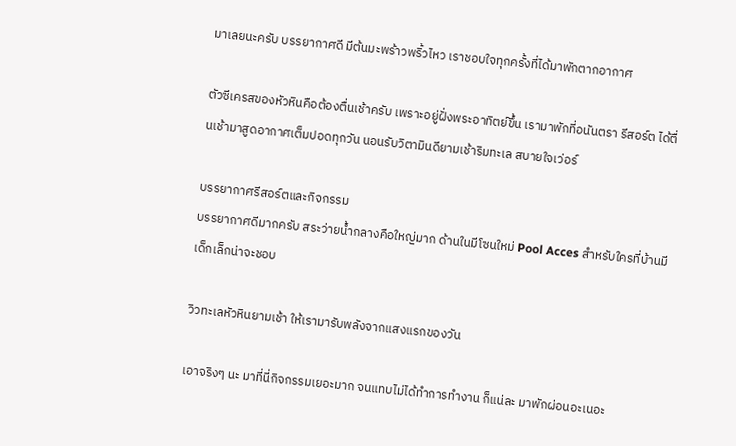มาเลยนะครับ บรรยากาศดี มีต้นมะพร้าวพริ้วไหว เราชอบใจทุกครั้งที่ได้มาพักตากอากาศ

ตัวซีเครสของหัวหินคือต้องตื่นเช้าครับ เพราะอยู่ฝั่งพระอาทิตย์ขึ้น เรามาพักที่อนันตรา รีสอร์ต ได้ตื่นเช้ามาสูดอากาศเต็มปอดทุกวัน นอนรับวิตามินดียามเช้าริมทะเล สบายใจเว่อร์

บรรยากาศรีสอร์ตและกิจกรรม
บรรยากาศดีมากครับ สระว่ายน้ำกลางคือใหญ่มาก ด้านในมีโซนใหม่ Pool Acces สำหรับใครที่บ้านมีเด็กเล็กน่าจะชอบ

วิวทะเลหัวหินยามเช้า ให้เรามารับพลังจากแสงแรกของวัน

เอาจริงๆ นะ มาที่นี่กิจกรรมเยอะมาก จนแทบไม่ได้ทำการทำงาน ก็แน่ละ มาพักผ่อนอะเนอะ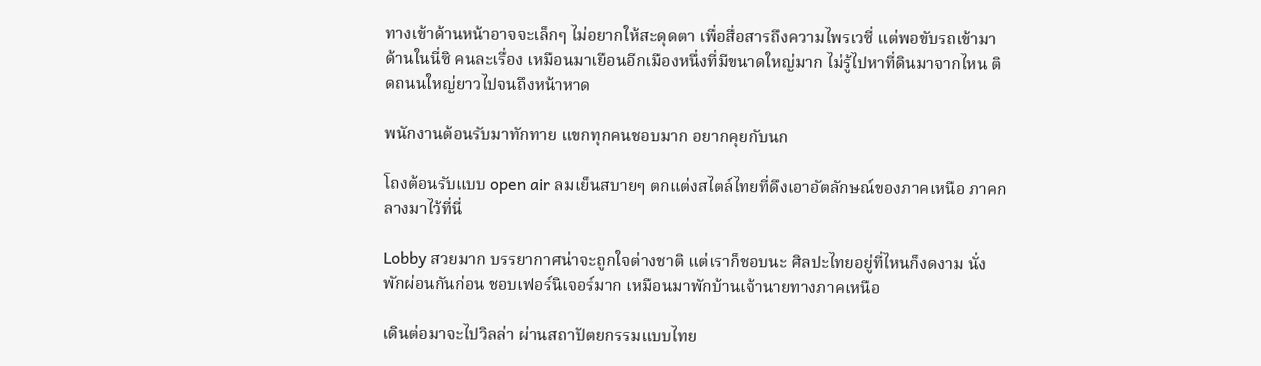ทางเข้าด้านหน้าอาจจะเล็กๆ ไม่อยากให้สะดุดตา เพื่อสื่อสารถึงความไพรเวซี่ แต่พอขับรถเข้ามาด้านในนี่ซิ คนละเรื่อง เหมือนมาเยือนอีกเมืองหนึ่งที่มีขนาดใหญ่มาก ไม่รู้ไปหาที่ดินมาจากไหน ติดถนนใหญ่ยาวไปจนถึงหน้าหาด

พนักงานต้อนรับมาทักทาย แขกทุกคนชอบมาก อยากคุยกับนก

โถงต้อนรับแบบ open air ลมเย็นสบายๆ ตกแต่งสไตล์ไทยที่ดึงเอาอัตลักษณ์ของภาคเหนือ ภาคกลางมาไว้ที่นี่

Lobby สวยมาก บรรยากาศน่าจะถูกใจต่างชาติ แต่เราก็ชอบนะ ศิลปะไทยอยู่ที่ไหนก็งดงาม นั่งพักผ่อนกันก่อน ชอบเฟอร์นิเจอร์มาก เหมือนมาพักบ้านเจ้านายทางภาคเหนือ

เดินต่อมาจะไปวิลล่า ผ่านสถาปัตยกรรมแบบไทย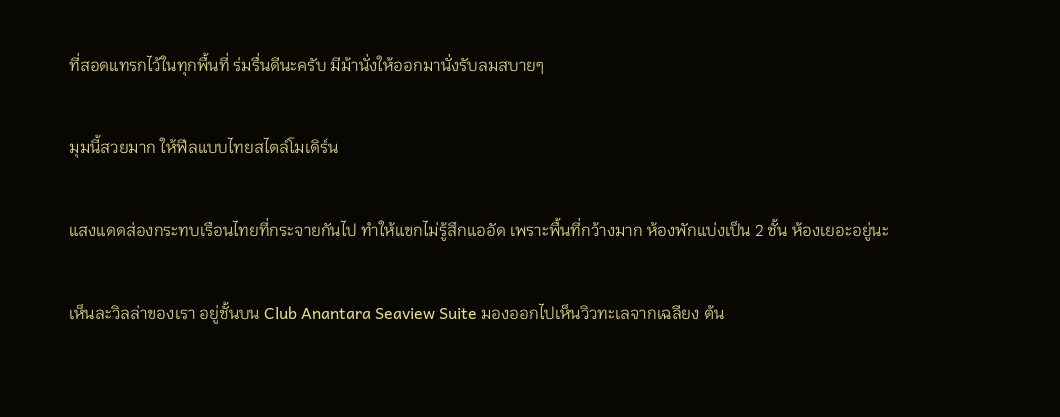ที่สอดแทรกไว้ในทุกพื้นที่ ร่มรื่นดีนะครับ มีม้านั่งให้ออกมานั่งรับลมสบายๆ

มุมนี้สวยมาก ให้ฟีลแบบไทยสไตล์โมเดิร์น

แสงแดดส่องกระทบเรือนไทยที่กระจายกันไป ทำให้แขกไม่รู้สึกแออัด เพราะพื้นที่กว้างมาก ห้องพักแบ่งเป็น 2 ชั้น ห้องเยอะอยู่นะ

เห็นละวิลล่าของเรา อยู่ชั้นบน Club Anantara Seaview Suite มองออกไปเห็นวิวทะเลจากเฉลียง ต้น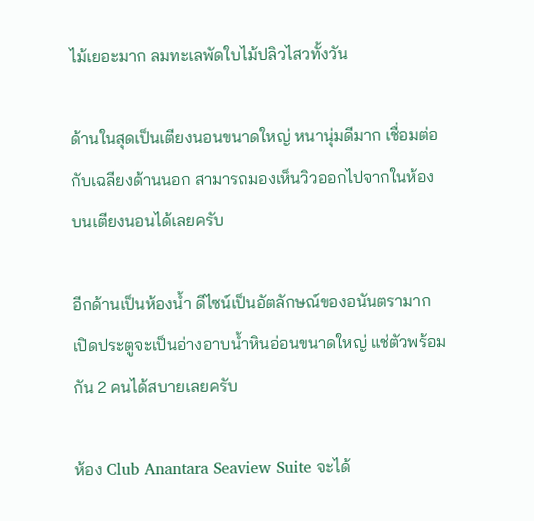ไม้เยอะมาก ลมทะเลพัดใบไม้ปลิวไสวทั้งวัน

ด้านในสุดเป็นเตียงนอนขนาดใหญ่ หนานุ่มดีมาก เชื่อมต่อกับเฉลียงด้านนอก สามารถมองเห็นวิวออกไปจากในห้อง บนเตียงนอนได้เลยครับ

อีกด้านเป็นห้องน้ำ ดีไซน์เป็นอัตลักษณ์ของอนันตรามาก เปิดประตูจะเป็นอ่างอาบน้ำหินอ่อนขนาดใหญ่ แช่ตัวพร้อมกัน 2 คนได้สบายเลยครับ

ห้อง Club Anantara Seaview Suite จะได้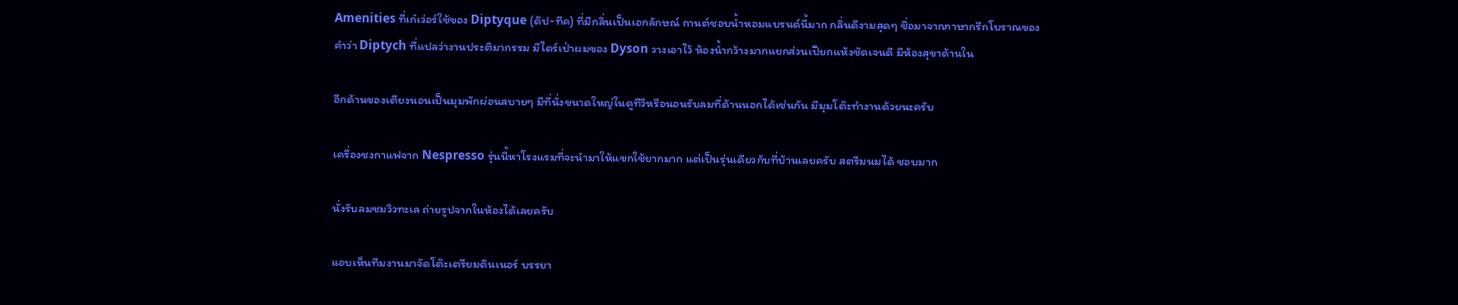Amenities ที่เก๋เว่อร์ใช้ของ Diptyque (ดิป-ทีค) ที่มีกลิ่นเป็นเอกลักษณ์ กานต์ชอบน้ำหอมแบรนด์นี้มาก กลิ่นดีงามสุดๆ ชื่อมาจากภาษากรีกโบราณของคำว่า Diptych ที่แปลว่างานประติมากรรม มีไดร์เป่าผมของ Dyson วางเอาไว้ ห้องน้ำกว้างมากแยกส่วนเปียกแห้งชัดเจนดี มีห้องสุขาด้านใน

อีกด้านของเตียงนอนเป็นมุมพักผ่อนสบายๆ มีที่นั่งขนาดใหญ่ในดูทีวีหรือนอนรับลมที่ด้านนอกได้เช่นกัน มีมุมโต๊ะทำงานด้วยนะครับ

เครื่องชงกาแฟจาก Nespresso รุ่นนี้หาโรงแรมที่จะนำมาให้แขกใช้ยากมาก แต่เป็นรุ่นเดียวกับที่บ้านเลยครับ สตรีมนมได้ ชอบมาก

นั่งรับลมชมวิวทะเล ถ่ายรูปจากในห้องได้เลยครับ

แอบเห็นทีมงานมาจัดโต๊ะเตรียมดินเนอร์ บรรยา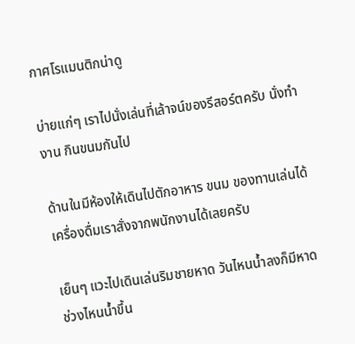กาศโรแมนติกน่าดู

บ่ายแก่ๆ เราไปนั่งเล่นที่เล้าจน์ของรีสอร์ตครับ นั่งทำงาน กินขนมกันไป

ด้านในมีห้องให้เดินไปตักอาหาร ขนม ของทานเล่นได้ เครื่องดื่มเราสั่งจากพนักงานได้เลยครับ

เย็นๆ แวะไปเดินเล่นริมชายหาด วันไหนน้ำลงก็มีหาด ช่วงไหนน้ำขึ้น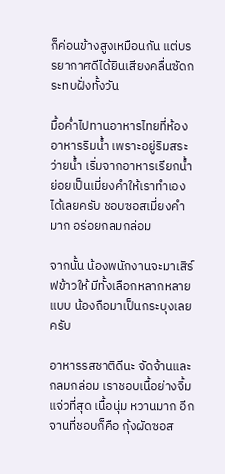ก็ค่อนข้างสูงเหมือนกัน แต่บรรยากาศดีได้ยินเสียงคลื่นซัดกระทบฝั่งทั้งวัน

มื้อค่ำไปทานอาหารไทยที่ห้องอาหารริมน้ำ เพราะอยู่ริมสระว่ายน้ำ เริ่มจากอาหารเรียกน้ำย่อยเป็นเมี่ยงคำให้เราทำเองได้เลยครับ ชอบซอสเมี่ยงคำมาก อร่อยกลมกล่อม

จากนั้น น้องพนักงานจะมาเสิร์ฟข้าวให้ มีทั้งเลือกหลากหลายแบบ น้องถือมาเป็นกระบุงเลยครับ

อาหารรสชาติดีนะ จัดจ้านและกลมกล่อม เราชอบเนื้อย่างจิ้มแจ่วที่สุด เนื้อนุ่ม หวานมาก อีกจานที่ชอบก็คือ กุ้งผัดซอส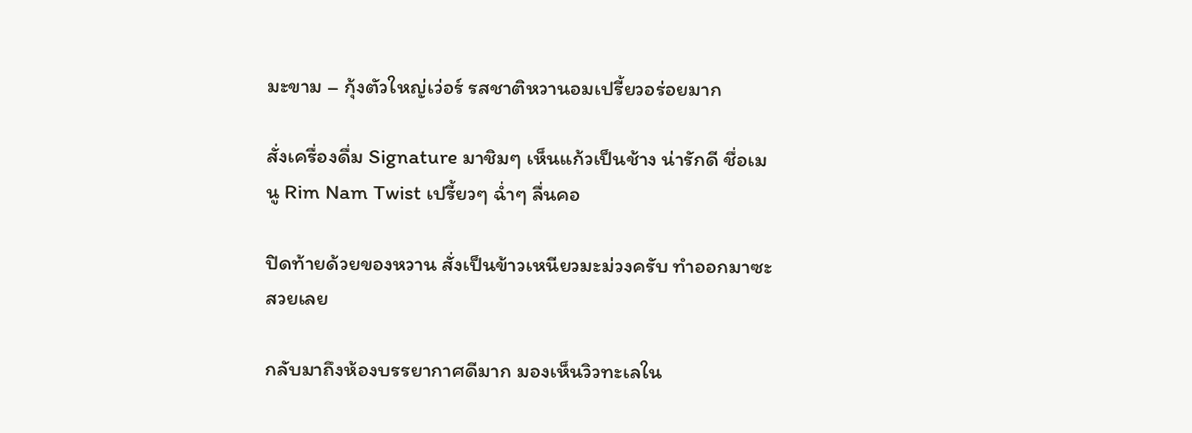มะขาม – กุ้งตัวใหญ่เว่อร์ รสชาติหวานอมเปรี้ยวอร่อยมาก

สั่งเครื่องดื่ม Signature มาชิมๆ เห็นแก้วเป็นช้าง น่ารักดี ชื่อเมนู Rim Nam Twist เปรี้ยวๆ ฉ่ำๆ ลื่นคอ

ปิดท้ายด้วยของหวาน สั่งเป็นข้าวเหนียวมะม่วงครับ ทำออกมาซะสวยเลย

กลับมาถึงห้องบรรยากาศดีมาก มองเห็นวิวทะเลใน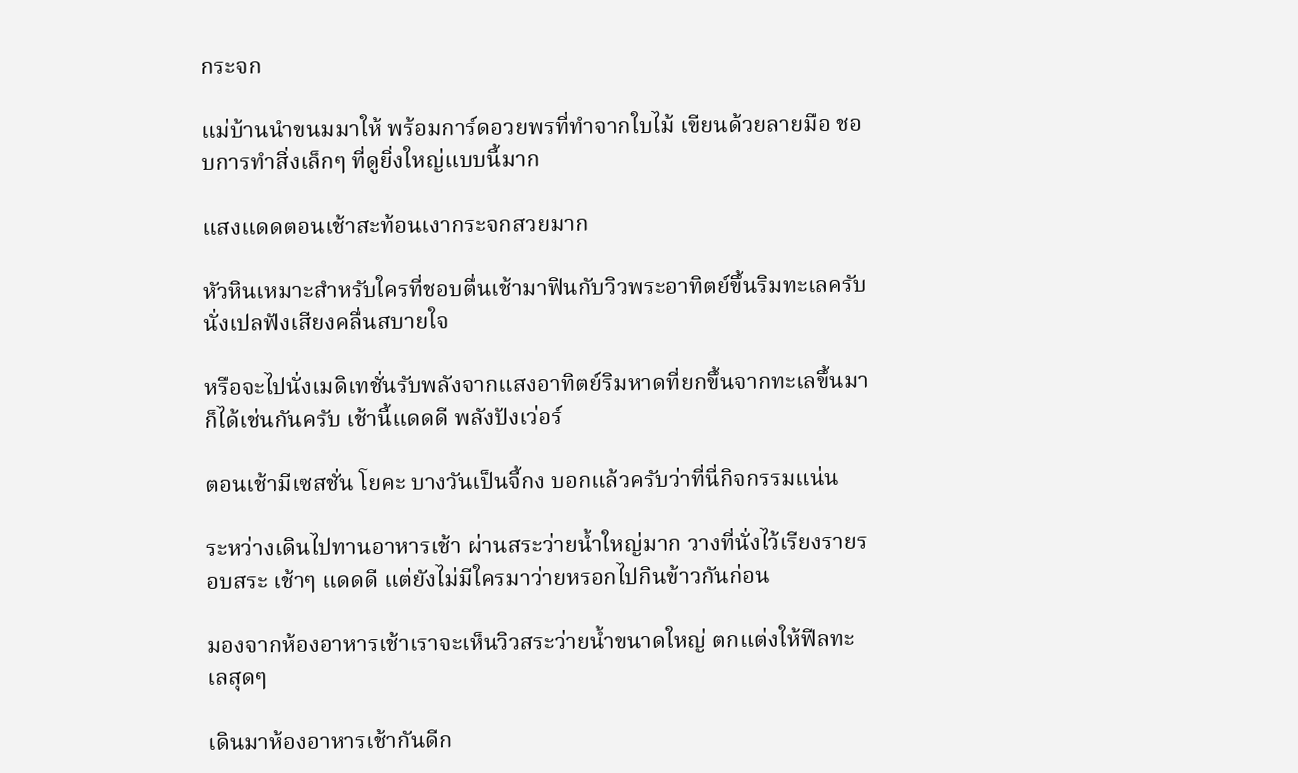กระจก

แม่บ้านนำขนมมาให้ พร้อมการ์ดอวยพรที่ทำจากใบไม้ เขียนด้วยลายมือ ชอบการทำสิ่งเล็กๆ ที่ดูยิ่งใหญ่แบบนี้มาก

แสงแดดตอนเช้าสะท้อนเงากระจกสวยมาก

หัวหินเหมาะสำหรับใครที่ชอบตื่นเช้ามาฟินกับวิวพระอาทิตย์ขึ้นริมทะเลครับ นั่งเปลฟังเสียงคลื่นสบายใจ

หรือจะไปนั่งเมดิเทชั่นรับพลังจากแสงอาทิตย์ริมหาดที่ยกขึ้นจากทะเลขึ้นมาก็ได้เช่นกันครับ เช้านี้แดดดี พลังปังเว่อร์

ตอนเช้ามีเซสชั่น โยคะ บางวันเป็นจี้กง บอกแล้วครับว่าที่นี่กิจกรรมแน่น

ระหว่างเดินไปทานอาหารเช้า ผ่านสระว่ายน้ำใหญ่มาก วางที่นั่งไว้เรียงรายรอบสระ เช้าๆ แดดดี แต่ยังไม่มีใครมาว่ายหรอกไปกินข้าวกันก่อน

มองจากห้องอาหารเช้าเราจะเห็นวิวสระว่ายน้ำขนาดใหญ่ ตกแต่งให้ฟีลทะเลสุดๆ

เดินมาห้องอาหารเช้ากันดีก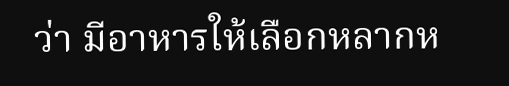ว่า มีอาหารให้เลือกหลากห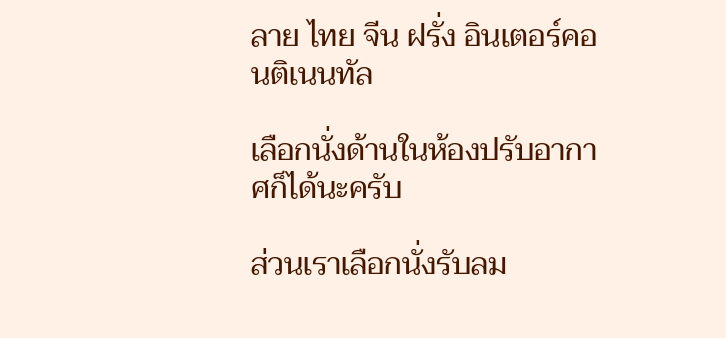ลาย ไทย จีน ฝรั่ง อินเตอร์คอนติเนนทัล

เลือกนั่งด้านในห้องปรับอากาศก็ได้นะครับ

ส่วนเราเลือกนั่งรับลม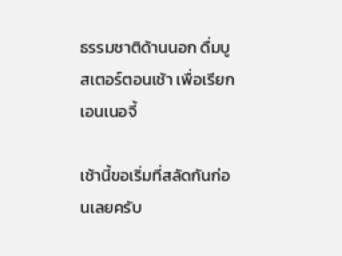ธรรมชาติด้านนอก ดื่มบูสเตอร์ตอนเช้า เพื่อเรียกเอนเนอจี้

เช้านี้ขอเริ่มที่สลัดกันก่อนเลยครับ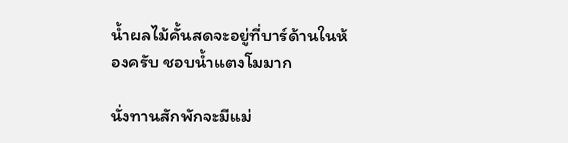น้ำผลไม้คั้นสดจะอยู่ที่บาร์ด้านในห้องครับ ชอบน้ำแตงโมมาก

นั่งทานสักพักจะมีแม่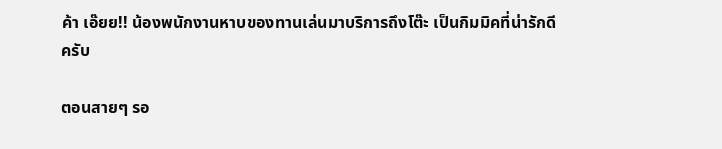ค้า เอ๊ยย!! น้องพนักงานหาบของทานเล่นมาบริการถึงโต๊ะ เป็นกิมมิคที่น่ารักดีครับ

ตอนสายๆ รอ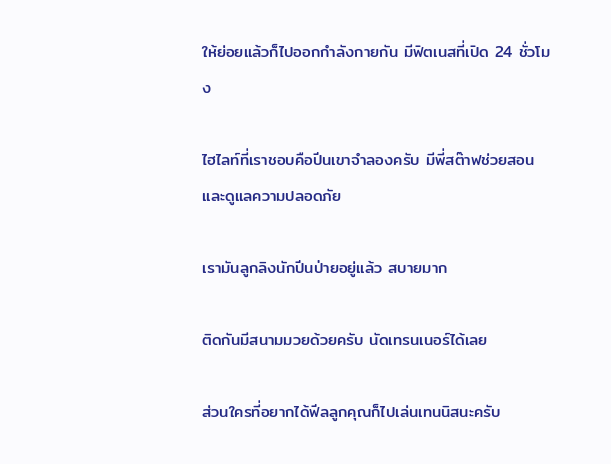ให้ย่อยแล้วก็ไปออกกำลังกายกัน มีฟิตเนสที่เปิด 24 ชั่วโมง

ไฮไลท์ที่เราชอบคือปีนเขาจำลองครับ มีพี่สต๊าฟช่วยสอนและดูแลความปลอดภัย

เรามันลูกลิงนักปีนป่ายอยู่แล้ว สบายมาก

ติดกันมีสนามมวยด้วยครับ นัดเทรนเนอร์ได้เลย

ส่วนใครที่อยากได้ฟีลลูกคุณก็ไปเล่นเทนนิสนะครับ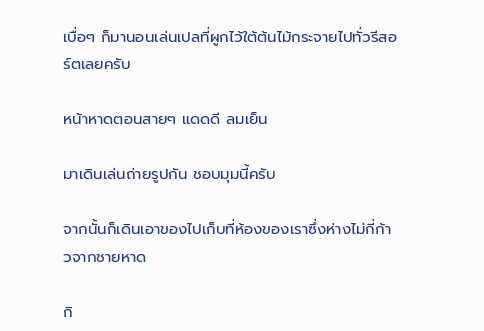เบื่อๆ ก็มานอนเล่นเปลที่ผูกไว้ใต้ต้นไม้กระจายไปทั่วรีสอร์ตเลยครับ

หน้าหาดตอนสายๆ แดดดี ลมเย็น

มาเดินเล่นถ่ายรูปกัน ชอบมุมนี้ครับ

จากนั้นก็เดินเอาของไปเก็บที่ห้องของเราซึ่งห่างไม่กี่ก้าวจากชายหาด

กิ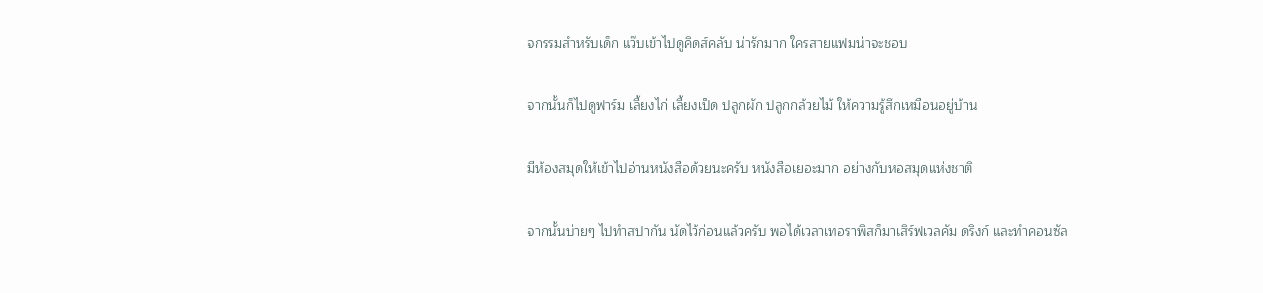จกรรมสำหรับเด็ก แว๊บเข้าไปดูคิดส์คลับ น่ารักมาก ใครสายแฟมน่าจะชอบ

จากนั้นก็ไปดูฟาร์ม เลี้ยงไก่ เลี้ยงเป็ด ปลูกผัก ปลูกกล้วยไม้ ให้ความรู้สึกเหมือนอยู่บ้าน

มีห้องสมุดให้เข้าไปอ่านหนังสือด้วยนะครับ หนังสือเยอะมาก อย่างกับหอสมุดแห่งชาติ

จากนั้นบ่ายๆ ไปทำสปากัน นัดไว้ก่อนแล้วครับ พอได้เวลาเทอราพิสก็มาเสิร์ฟเวลคัม ดริงก์ และทำคอนซัล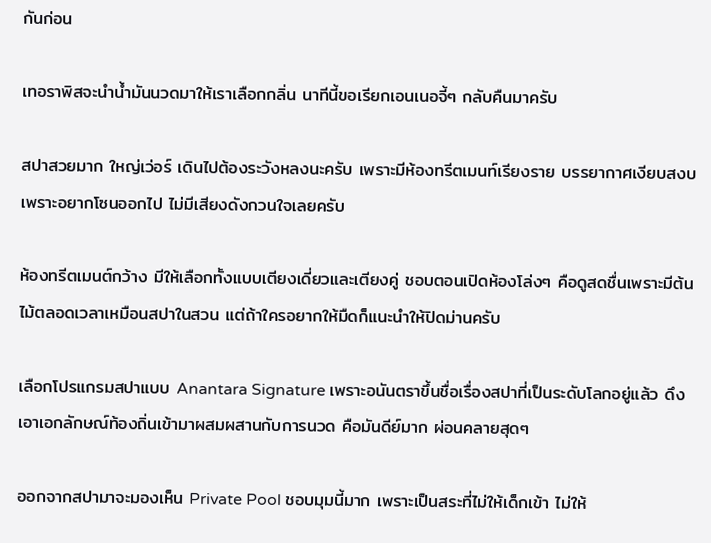กันก่อน

เทอราพิสจะนำน้ำมันนวดมาให้เราเลือกกลิ่น นาทีนี้ขอเรียกเอนเนอจี้ๆ กลับคืนมาครับ

สปาสวยมาก ใหญ่เว่อร์ เดินไปต้องระวังหลงนะครับ เพราะมีห้องทรีตเมนท์เรียงราย บรรยากาศเงียบสงบเพราะอยากโซนออกไป ไม่มีเสียงดังกวนใจเลยครับ

ห้องทรีตเมนต์กว้าง มีให้เลือกทั้งแบบเตียงเดี่ยวและเตียงคู่ ชอบตอนเปิดห้องโล่งๆ คือดูสดชื่นเพราะมีต้นไม้ตลอดเวลาเหมือนสปาในสวน แต่ถ้าใครอยากให้มืดก็แนะนำให้ปิดม่านครับ

เลือกโปรแกรมสปาแบบ Anantara Signature เพราะอนันตราขึ้นชื่อเรื่องสปาที่เป็นระดับโลกอยู่แล้ว ดึงเอาเอกลักษณ์ท้องถิ่นเข้ามาผสมผสานกับการนวด คือมันดีย์มาก ผ่อนคลายสุดๆ

ออกจากสปามาจะมองเห็น Private Pool ชอบมุมนี้มาก เพราะเป็นสระที่ไม่ให้เด็กเข้า ไม่ให้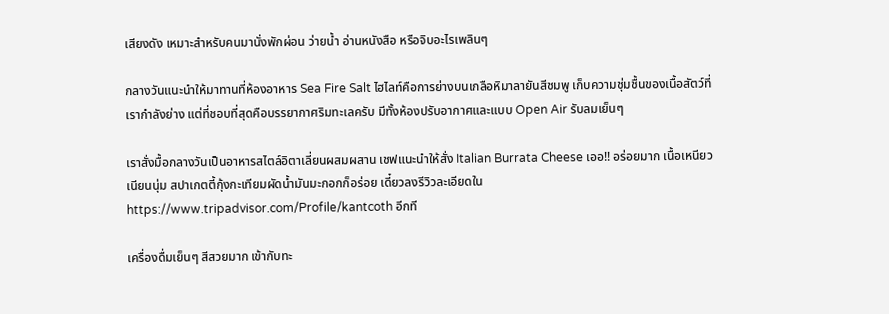เสียงดัง เหมาะสำหรับคนมานั่งพักผ่อน ว่ายน้ำ อ่านหนังสือ หรือจิบอะไรเพลินๆ

กลางวันแนะนำให้มาทานที่ห้องอาหาร Sea Fire Salt ไฮไลท์คือการย่างบนเกลือหิมาลายันสีชมพู เก็บความชุ่มชื้นของเนื้อสัตว์ที่เรากำลังย่าง แต่ที่ชอบที่สุดคือบรรยากาศริมทะเลครับ มีทั้งห้องปรับอากาศและแบบ Open Air รับลมเย็นๆ

เราสั่งมื้อกลางวันเป็นอาหารสไตล์อิตาเลี่ยนผสมผสาน เชฟแนะนำให้สั่ง Italian Burrata Cheese เออ!! อร่อยมาก เนื้อเหนียวเนียนนุ่ม สปาเกตตี้กุ้งกะเทียมผัดน้ำมันมะกอกก็อร่อย เดี๋ยวลงรีวิวละเอียดใน https://www.tripadvisor.com/Profile/kantcoth อีกที

เครื่องดื่มเย็นๆ สีสวยมาก เข้ากับทะ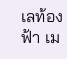เลท้องฟ้า เม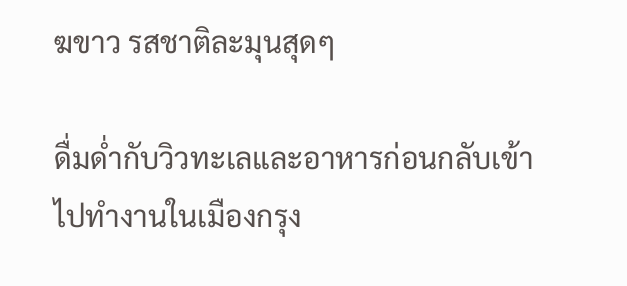ฆขาว รสชาติละมุนสุดๆ

ดื่มด่ำกับวิวทะเลและอาหารก่อนกลับเข้าไปทำงานในเมืองกรุง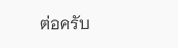ต่อครับ